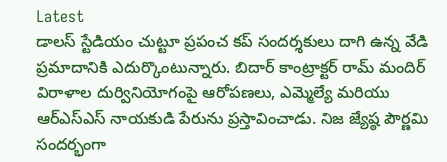Latest
డాలస్ స్టేడియం చుట్టూ ప్రపంచ కప్ సందర్శకులు దాగి ఉన్న వేడి ప్రమాదానికి ఎదుర్కొంటున్నారు. బిదార్ కాంట్రాక్టర్ రామ్ మందిర్ విరాళాల దుర్వినియోగంపై ఆరోపణలు, ఎమ్మెల్యే మరియు ఆర్‌ఎస్‌ఎస్ నాయకుడి పేరును ప్రస్తావించాడు. నిజ జ్యేష్ఠ పౌర్ణమి సందర్భంగా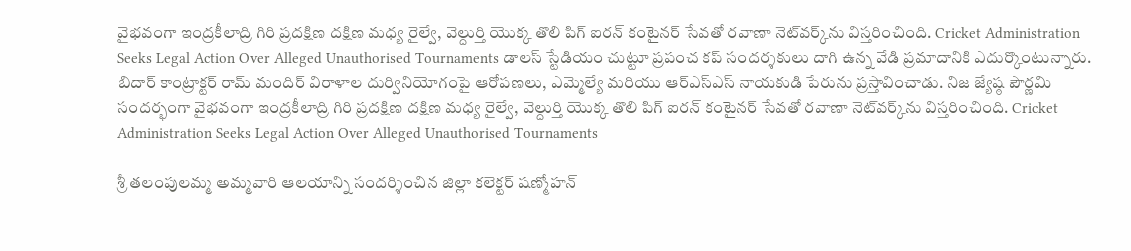వైభవంగా ఇంద్రకీలాద్రి గిరి ప్రదక్షిణ దక్షిణ మధ్య రైల్వే, వెల్దుర్తి యొక్క తొలి పిగ్ ఐరన్ కంటైనర్ సేవతో రవాణా నెట్‌వర్క్‌ను విస్తరించింది. Cricket Administration Seeks Legal Action Over Alleged Unauthorised Tournaments డాలస్ స్టేడియం చుట్టూ ప్రపంచ కప్ సందర్శకులు దాగి ఉన్న వేడి ప్రమాదానికి ఎదుర్కొంటున్నారు. బిదార్ కాంట్రాక్టర్ రామ్ మందిర్ విరాళాల దుర్వినియోగంపై ఆరోపణలు, ఎమ్మెల్యే మరియు ఆర్‌ఎస్‌ఎస్ నాయకుడి పేరును ప్రస్తావించాడు. నిజ జ్యేష్ఠ పౌర్ణమి సందర్భంగా వైభవంగా ఇంద్రకీలాద్రి గిరి ప్రదక్షిణ దక్షిణ మధ్య రైల్వే, వెల్దుర్తి యొక్క తొలి పిగ్ ఐరన్ కంటైనర్ సేవతో రవాణా నెట్‌వర్క్‌ను విస్తరించింది. Cricket Administration Seeks Legal Action Over Alleged Unauthorised Tournaments

శ్రీ తలంపులమ్మ అమ్మవారి ఆలయాన్ని సందర్శించిన జిల్లా కలెక్టర్ షణ్మోహన్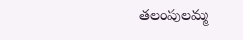తలంపులమ్మ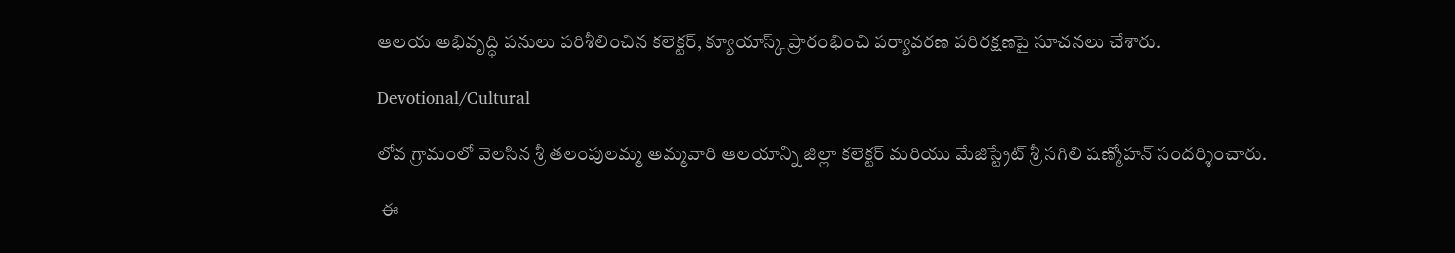ఆలయ అభివృద్ధి పనులు పరిశీలించిన కలెక్టర్, క్యూయాస్క్ ప్రారంభించి పర్యావరణ పరిరక్షణపై సూచనలు చేశారు.

Devotional/Cultural

లోవ గ్రామంలో వెలసిన శ్రీ తలంపులమ్మ అమ్మవారి ఆలయాన్ని జిల్లా కలెక్టర్ మరియు మేజిస్ట్రేట్ శ్రీ సగిలి షణ్మోహన్ సందర్శించారు.

 ఈ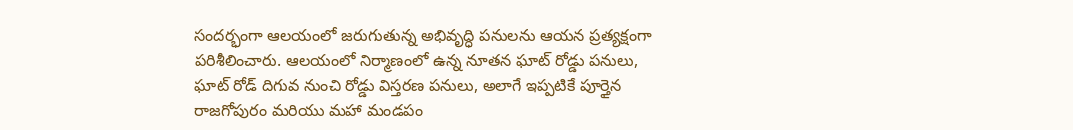సందర్భంగా ఆలయంలో జరుగుతున్న అభివృద్ధి పనులను ఆయన ప్రత్యక్షంగా పరిశీలించారు. ఆలయంలో నిర్మాణంలో ఉన్న నూతన ఘాట్ రోడ్డు పనులు, ఘాట్ రోడ్ దిగువ నుంచి రోడ్డు విస్తరణ పనులు, అలాగే ఇప్పటికే పూర్తైన రాజగోపురం మరియు మహా మండపం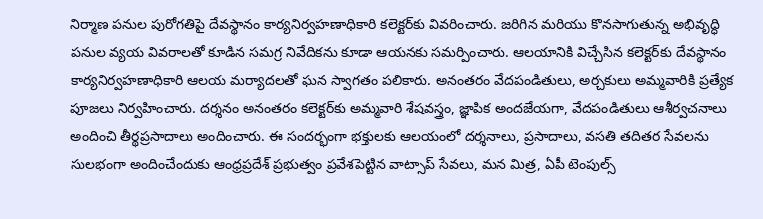నిర్మాణ పనుల పురోగతిపై దేవస్థానం కార్యనిర్వహణాధికారి కలెక్టర్‌కు వివరించారు. జరిగిన మరియు కొనసాగుతున్న అభివృద్ధి పనుల వ్యయ వివరాలతో కూడిన సమగ్ర నివేదికను కూడా ఆయనకు సమర్పించారు. ఆలయానికి విచ్చేసిన కలెక్టర్‌కు దేవస్థానం కార్యనిర్వహణాధికారి ఆలయ మర్యాదలతో ఘన స్వాగతం పలికారు. అనంతరం వేదపండితులు, అర్చకులు అమ్మవారికి ప్రత్యేక పూజలు నిర్వహించారు. దర్శనం అనంతరం కలెక్టర్‌కు అమ్మవారి శేషవస్త్రం, జ్ఞాపిక అందజేయగా, వేదపండితులు ఆశీర్వచనాలు అందించి తీర్థప్రసాదాలు అందించారు. ఈ సందర్భంగా భక్తులకు ఆలయంలో దర్శనాలు, ప్రసాదాలు, వసతి తదితర సేవలను సులభంగా అందించేందుకు ఆంధ్రప్రదేశ్ ప్రభుత్వం ప్రవేశపెట్టిన వాట్సాప్ సేవలు, మన మిత్ర, ఏపీ టెంపుల్స్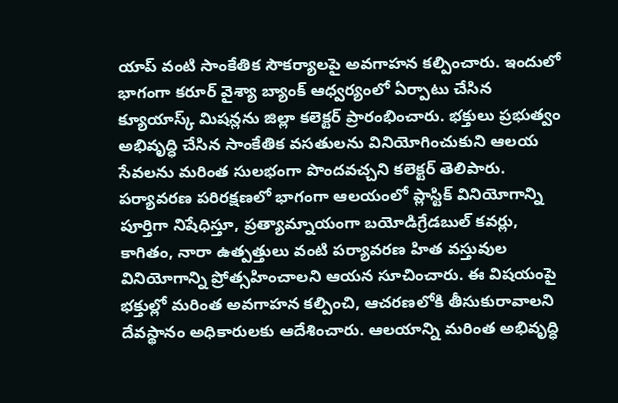యాప్ వంటి సాంకేతిక సౌకర్యాలపై అవగాహన కల్పించారు. ఇందులో భాగంగా కరూర్ వైశ్యా బ్యాంక్ ఆధ్వర్యంలో ఏర్పాటు చేసిన క్యూయాస్క్ మిషన్లను జిల్లా కలెక్టర్ ప్రారంభించారు. భక్తులు ప్రభుత్వం అభివృద్ధి చేసిన సాంకేతిక వసతులను వినియోగించుకుని ఆలయ సేవలను మరింత సులభంగా పొందవచ్చని కలెక్టర్ తెలిపారు. పర్యావరణ పరిరక్షణలో భాగంగా ఆలయంలో ప్లాస్టిక్ వినియోగాన్ని పూర్తిగా నిషేధిస్తూ, ప్రత్యామ్నాయంగా బయోడిగ్రేడబుల్ కవర్లు, కాగితం, నారా ఉత్పత్తులు వంటి పర్యావరణ హిత వస్తువుల వినియోగాన్ని ప్రోత్సహించాలని ఆయన సూచించారు. ఈ విషయంపై భక్తుల్లో మరింత అవగాహన కల్పించి, ఆచరణలోకి తీసుకురావాలని దేవస్థానం అధికారులకు ఆదేశించారు. ఆలయాన్ని మరింత అభివృద్ధి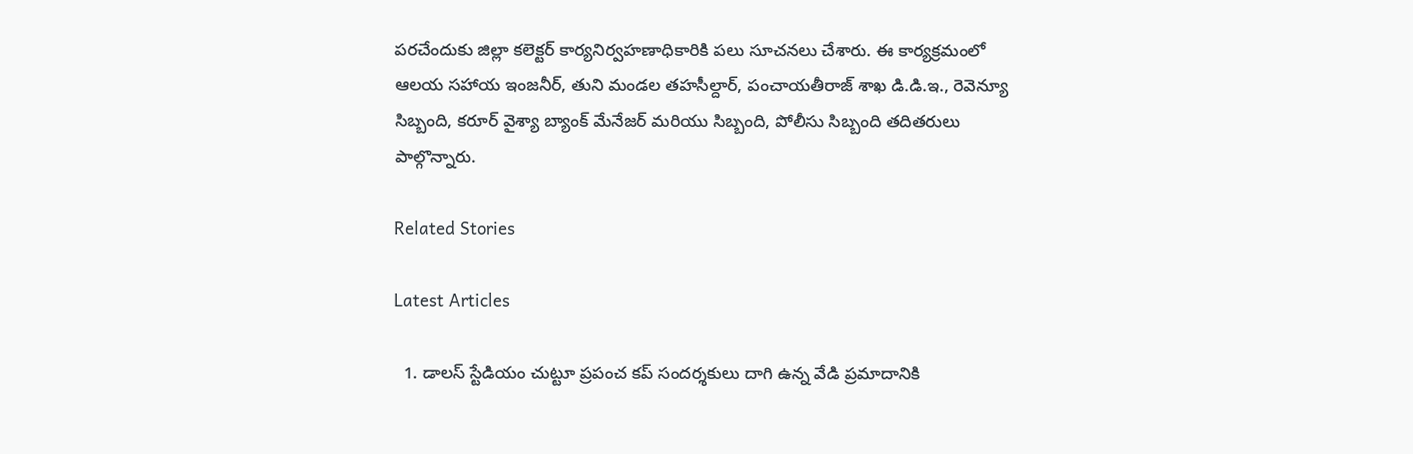పరచేందుకు జిల్లా కలెక్టర్ కార్యనిర్వహణాధికారికి పలు సూచనలు చేశారు. ఈ కార్యక్రమంలో ఆలయ సహాయ ఇంజనీర్, తుని మండల తహసీల్దార్, పంచాయతీరాజ్ శాఖ డి.డి.ఇ., రెవెన్యూ సిబ్బంది, కరూర్ వైశ్యా బ్యాంక్ మేనేజర్ మరియు సిబ్బంది, పోలీసు సిబ్బంది తదితరులు పాల్గొన్నారు.

Related Stories

Latest Articles

  1. డాలస్ స్టేడియం చుట్టూ ప్రపంచ కప్ సందర్శకులు దాగి ఉన్న వేడి ప్రమాదానికి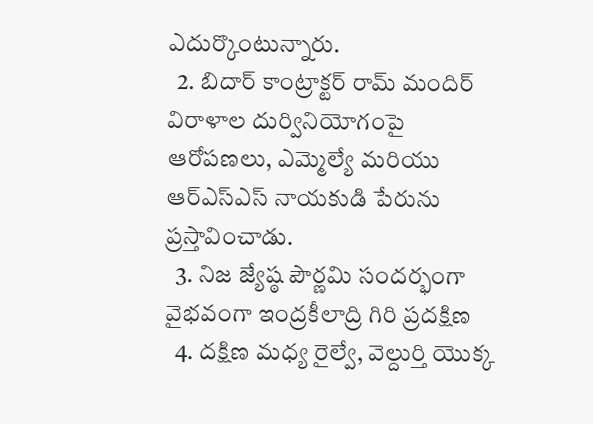ఎదుర్కొంటున్నారు.
  2. బిదార్ కాంట్రాక్టర్ రామ్ మందిర్ విరాళాల దుర్వినియోగంపై ఆరోపణలు, ఎమ్మెల్యే మరియు ఆర్‌ఎస్‌ఎస్ నాయకుడి పేరును ప్రస్తావించాడు.
  3. నిజ జ్యేష్ఠ పౌర్ణమి సందర్భంగా వైభవంగా ఇంద్రకీలాద్రి గిరి ప్రదక్షిణ
  4. దక్షిణ మధ్య రైల్వే, వెల్దుర్తి యొక్క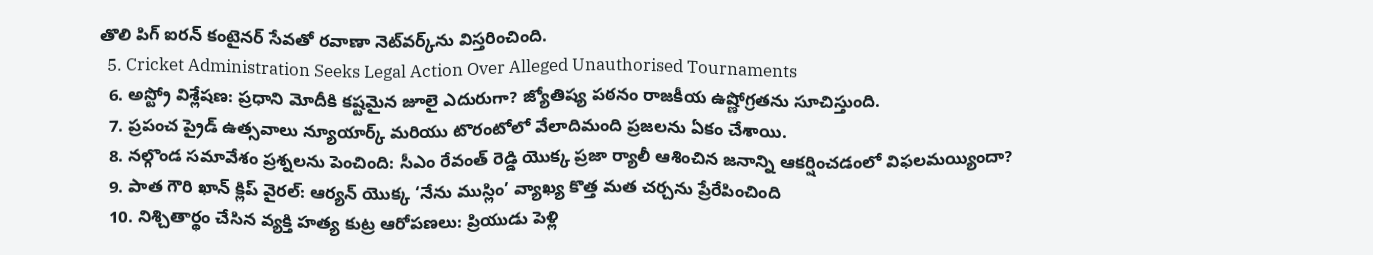తొలి పిగ్ ఐరన్ కంటైనర్ సేవతో రవాణా నెట్‌వర్క్‌ను విస్తరించింది.
  5. Cricket Administration Seeks Legal Action Over Alleged Unauthorised Tournaments
  6. అస్ట్రో విశ్లేషణ: ప్రధాని మోదీకి కష్టమైన జూలై ఎదురుగా? జ్యోతిష్య పఠనం రాజకీయ ఉష్ణోగ్రతను సూచిస్తుంది.
  7. ప్రపంచ ప్రైడ్ ఉత్సవాలు న్యూయార్క్ మరియు టొరంటోలో వేలాదిమంది ప్రజలను ఏకం చేశాయి.
  8. నల్గొండ సమావేశం ప్రశ్నలను పెంచింది: సీఎం రేవంత్ రెడ్డి యొక్క ప్రజా ర్యాలీ ఆశించిన జనాన్ని ఆకర్షించడంలో విఫలమయ్యిందా?
  9. పాత గౌరి ఖాన్ క్లిప్ వైరల్: ఆర్యన్ యొక్క ‘నేను ముస్లిం’ వ్యాఖ్య కొత్త మత చర్చను ప్రేరేపించింది
  10. నిశ్చితార్థం చేసిన వ్యక్తి హత్య కుట్ర ఆరోపణలు: ప్రియుడు పెళ్లి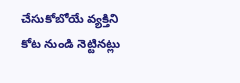చేసుకోబోయే వ్యక్తిని కోట నుండి నెట్టినట్లు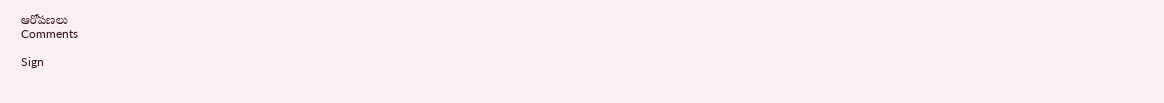ఆరోపణలు
Comments

Sign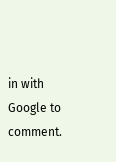in with Google to comment.